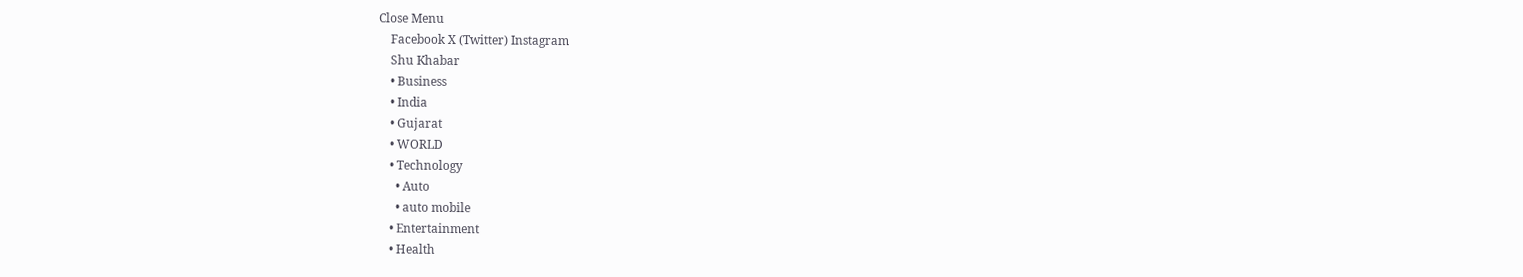Close Menu
    Facebook X (Twitter) Instagram
    Shu Khabar
    • Business
    • India
    • Gujarat
    • WORLD
    • Technology
      • Auto
      • auto mobile
    • Entertainment
    • Health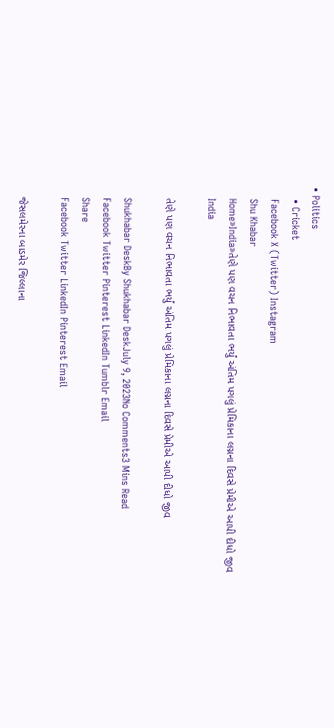• Politics
    • Cricket
    Facebook X (Twitter) Instagram
    Shu Khabar
    Home»India»તેણે પણ વચન નિભાવતા ભર્યું અંતિમ પગલું પ્રેમિકાના લગ્નના દિવસે પ્રેમીએ આપી દીધો જીવ
    India

    તેણે પણ વચન નિભાવતા ભર્યું અંતિમ પગલું પ્રેમિકાના લગ્નના દિવસે પ્રેમીએ આપી દીધો જીવ

    Shukhabar DeskBy Shukhabar DeskJuly 9, 2023No Comments3 Mins Read
    Facebook Twitter Pinterest LinkedIn Tumblr Email
    Share
    Facebook Twitter LinkedIn Pinterest Email

    જેસલમેરના બાડમેર જિલ્લાના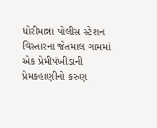ધોરીમાન્ના પોલીસ સ્ટેશન વિસ્તારના જેતમાલ ગામમાં એક પ્રેમીપંખીડાની પ્રેમકહાણીનો કરુણ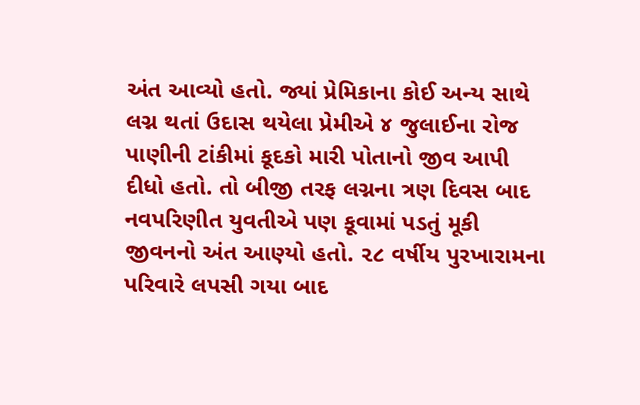અંત આવ્યો હતો. જ્યાં પ્રેમિકાના કોઈ અન્ય સાથે લગ્ન થતાં ઉદાસ થયેલા પ્રેમીએ ૪ જુલાઈના રોજ પાણીની ટાંકીમાં કૂદકો મારી પોતાનો જીવ આપી દીધો હતો. તો બીજી તરફ લગ્નના ત્રણ દિવસ બાદ નવપરિણીત યુવતીએ પણ કૂવામાં પડતું મૂકી જીવનનો અંત આણ્યો હતો. ૨૮ વર્ષીય પુરખારામના પરિવારે લપસી ગયા બાદ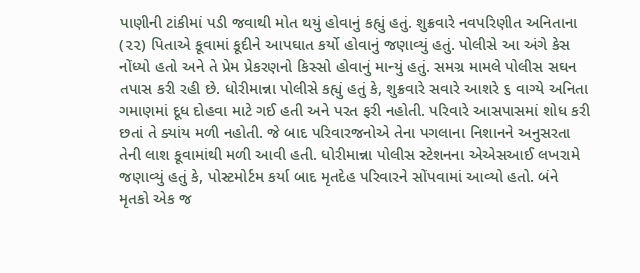પાણીની ટાંકીમાં પડી જવાથી મોત થયું હોવાનું કહ્યું હતું. શુક્રવારે નવપરિણીત અનિતાના (૨૨) પિતાએ કૂવામાં કૂદીને આપઘાત કર્યો હોવાનું જણાવ્યું હતું. પોલીસે આ અંગે કેસ નોંધ્યો હતો અને તે પ્રેમ પ્રેકરણનો કિસ્સો હોવાનું માન્યું હતું. સમગ્ર મામલે પોલીસ સઘન તપાસ કરી રહી છે. ધોરીમાન્ના પોલીસે કહ્યું હતું કે, શુક્રવારે સવારે આશરે ૬ વાગ્યે અનિતા ગમાણમાં દૂધ દોહવા માટે ગઈ હતી અને પરત ફરી નહોતી. પરિવારે આસપાસમાં શોધ કરી છતાં તે ક્યાંય મળી નહોતી. જે બાદ પરિવારજનોએ તેના પગલાના નિશાનને અનુસરતા તેની લાશ કૂવામાંથી મળી આવી હતી. ધોરીમાન્ના પોલીસ સ્ટેશનના એએસઆઈ લખરામે જણાવ્યું હતું કે, પોસ્ટમોર્ટમ કર્યા બાદ મૃતદેહ પરિવારને સોંપવામાં આવ્યો હતો. બંને મૃતકો એક જ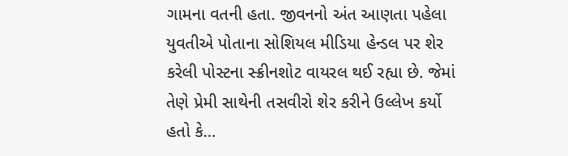ગામના વતની હતા. જીવનનો અંત આણતા પહેલા યુવતીએ પોતાના સોશિયલ મીડિયા હેન્ડલ પર શેર કરેલી પોસ્ટના સ્ક્રીનશોટ વાયરલ થઈ રહ્યા છે. જેમાં તેણે પ્રેમી સાથેની તસવીરો શેર કરીને ઉલ્લેખ કર્યો હતો કે…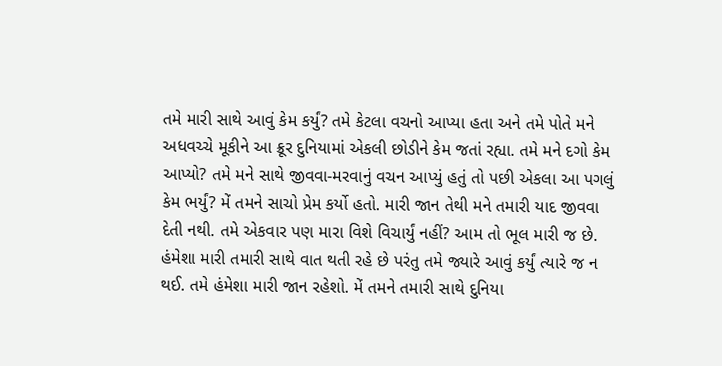તમે મારી સાથે આવું કેમ કર્યું? તમે કેટલા વચનો આપ્યા હતા અને તમે પોતે મને અધવચ્ચે મૂકીને આ ક્રૂર દુનિયામાં એકલી છોડીને કેમ જતાં રહ્યા. તમે મને દગો કેમ આપ્યો? તમે મને સાથે જીવવા-મરવાનું વચન આપ્યું હતું તો પછી એકલા આ પગલું કેમ ભર્યું? મેં તમને સાચો પ્રેમ કર્યો હતો. મારી જાન તેથી મને તમારી યાદ જીવવા દેતી નથી. તમે એકવાર પણ મારા વિશે વિચાર્યું નહીં? આમ તો ભૂલ મારી જ છે. હંમેશા મારી તમારી સાથે વાત થતી રહે છે પરંતુ તમે જ્યારે આવું કર્યું ત્યારે જ ન થઈ. તમે હંમેશા મારી જાન રહેશો. મેં તમને તમારી સાથે દુનિયા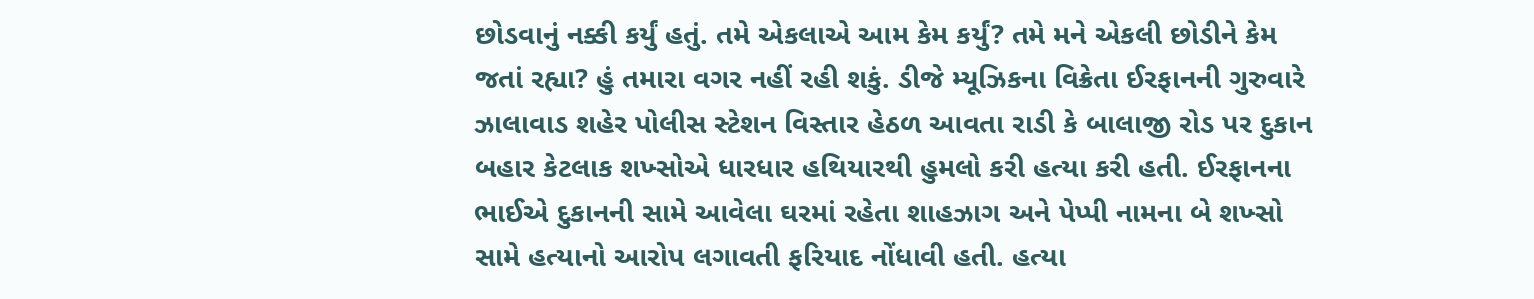છોડવાનું નક્કી કર્યું હતું. તમે એકલાએ આમ કેમ કર્યું? તમે મને એકલી છોડીને કેમ જતાં રહ્યા? હું તમારા વગર નહીં રહી શકું. ડીજે મ્યૂઝિકના વિક્રેતા ઈરફાનની ગુરુવારે ઝાલાવાડ શહેર પોલીસ સ્ટેશન વિસ્તાર હેઠળ આવતા રાડી કે બાલાજી રોડ પર દુકાન બહાર કેટલાક શખ્સોએ ધારધાર હથિયારથી હુમલો કરી હત્યા કરી હતી. ઈરફાનના ભાઈએ દુકાનની સામે આવેલા ઘરમાં રહેતા શાહઝાગ અને પેપ્પી નામના બે શખ્સો સામે હત્યાનો આરોપ લગાવતી ફરિયાદ નોંધાવી હતી. હત્યા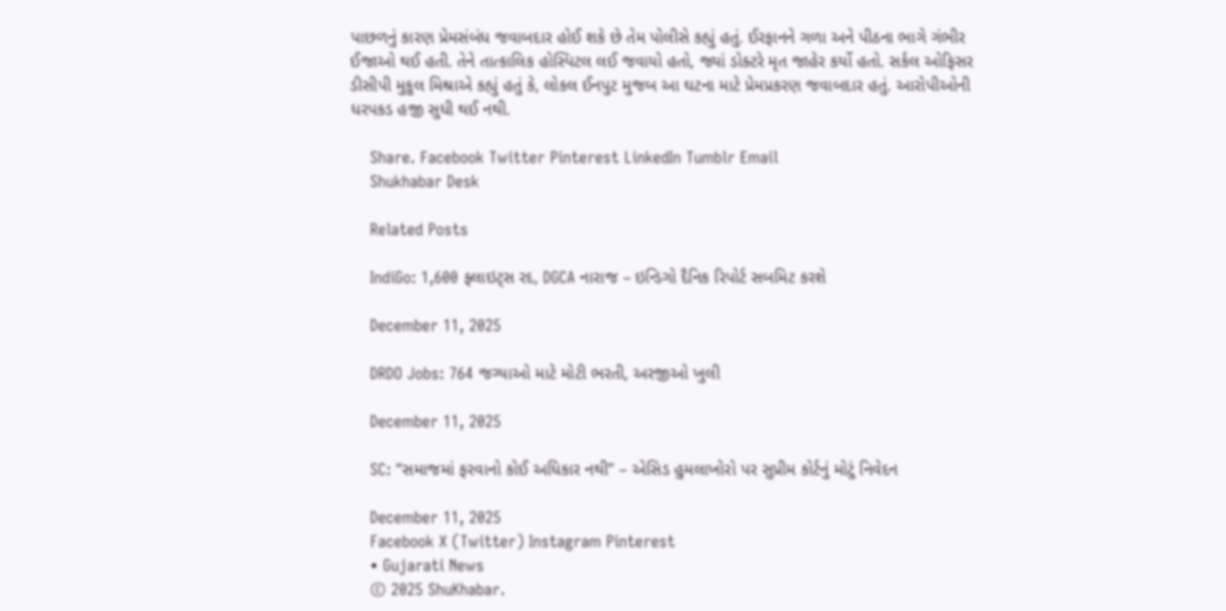પાછળનું કારણ પ્રેમસંબંધ જવાબદાર હોઈ શકે છે તેમ પોલીસે કહ્યું હતું. ઈરફાનને ગળા અને પીઠના ભાગે ગંભીર ઈજાઓ થઈ હતી. તેને તાત્કાલિક હોસ્પિટલ લઈ જવાયો હતો, જ્યાં ડોક્ટરે મૃત જાહેર કર્યો હતો. સર્કલ ઓફિસર ડીસીપી મુકુલ મિશ્રાએ કહ્યું હતું કે, લોકલ ઈનપુટ મુજબ આ ઘટના માટે પ્રેમપ્રકરણ જવાબદાર હતું. આરોપીઓની ધરપકડ હજી સુધી થઈ નથી.

    Share. Facebook Twitter Pinterest LinkedIn Tumblr Email
    Shukhabar Desk

    Related Posts

    IndiGo: 1,600 ફ્લાઇટ્સ રદ, DGCA નારાજ – ઇન્ડિગો દૈનિક રિપોર્ટ સબમિટ કરશે

    December 11, 2025

    DRDO Jobs: 764 જગ્યાઓ માટે મોટી ભરતી, અરજીઓ ખુલી

    December 11, 2025

    SC: “સમાજમાં ફરવાનો કોઈ અધિકાર નથી” – એસિડ હુમલાખોરો પર સુપ્રીમ કોર્ટનું મોટું નિવેદન

    December 11, 2025
    Facebook X (Twitter) Instagram Pinterest
    • Gujarati News
    © 2025 ShuKhabar.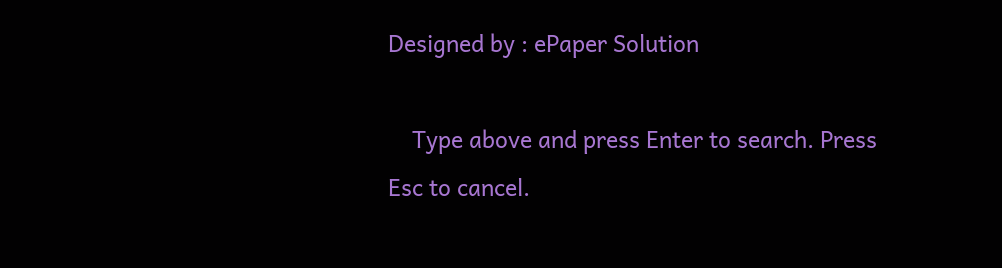Designed by : ePaper Solution

    Type above and press Enter to search. Press Esc to cancel.